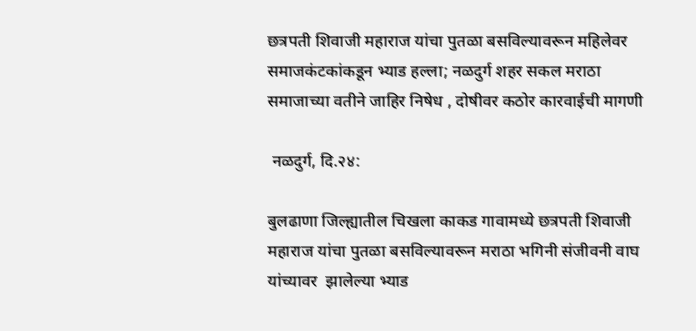छत्रपती शिवाजी महाराज यांचा पुतळा बसविल्यावरून महिलेवर समाजकंटकांकडून भ्याड हल्ला; नळदुर्ग शहर सकल मराठा समाजाच्या वतीने जाहिर निषेध , दोषीवर कठोर कारवाईची मागणी

 नळदुर्ग, दि.२४:

बुलढाणा जिल्ह्यातील चिखला काकड गावामध्ये छत्रपती शिवाजी महाराज यांचा पुतळा बसविल्यावरून मराठा भगिनी संजीवनी वाघ यांच्यावर  झालेल्या भ्याड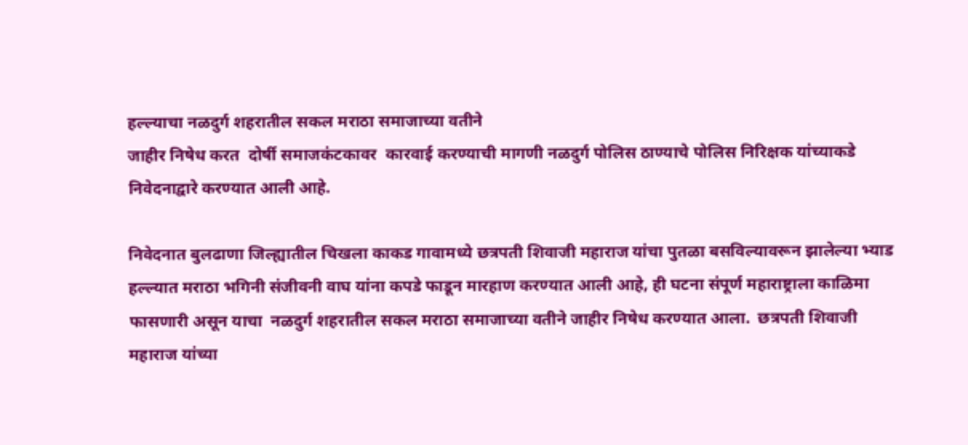हल्ल्याचा नळदुर्ग शहरातील सकल मराठा समाजाच्या वतीने
जाहीर निषेध करत  दोर्षी समाजकंटकावर  कारवाई करण्याची मागणी नळदुर्ग पोलिस ठाण्याचे पोलिस निरिक्षक यांच्याकडे निवेदनाद्वारे करण्यात आली आहे.

निवेदनात बुलढाणा जिल्ह्यातील चिखला काकड गावामध्ये छत्रपती शिवाजी महाराज यांचा पुतळा बसविल्यावरून झालेल्या भ्याड हल्ल्यात मराठा भगिनी संजीवनी वाघ यांना कपडे फाडून मारहाण करण्यात आली आहे, ही घटना संपूर्ण महाराष्ट्राला काळिमा फासणारी असून याचा  नळदुर्ग शहरातील सकल मराठा समाजाच्या वतीने जाहीर निषेध करण्यात आला.  छत्रपती शिवाजी महाराज यांच्या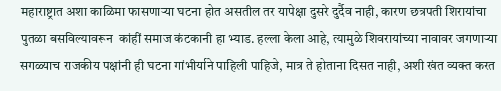महाराष्ट्रात अशा काळिमा फासणाऱ्या घटना होत असतील तर यापेक्षा दुसरे दुर्दैव नाही, कारण छत्रपती शिरायांचा पुतळा बसविल्यावरून  कांहीं समाज कंटकानी हा भ्याड. हल्ला केला आहे, त्यामुळे शिवरायांच्या नावावर जगणाऱ्या सगळ्याच राजकीय पक्षांनी ही घटना गांभीर्याने पाहिली पाहिजे, मात्र ते होताना दिसत नाही, अशी खंत व्यक्त करत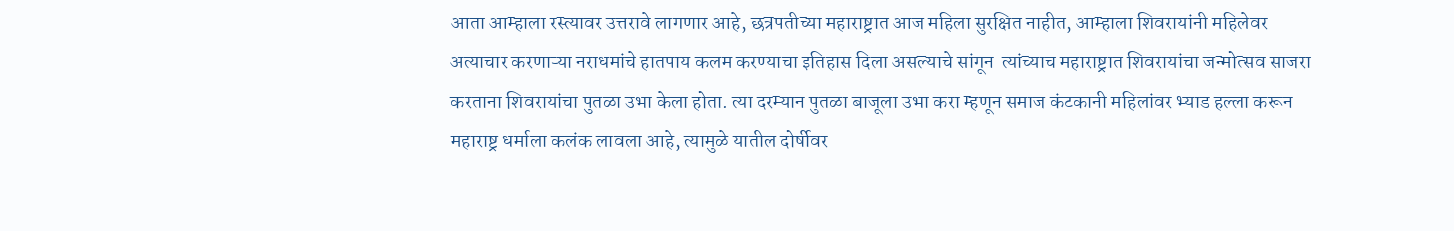आता आम्हाला रस्त्यावर उत्तरावे लागणार आहे, छत्रपतीच्या महाराष्ट्रात आज महिला सुरक्षित नाहीत, आम्हाला शिवरायांनी महिलेवर अत्याचार करणाऱ्या नराधमांचे हातपाय कलम करण्याचा इतिहास दिला असल्याचे सांगून  त्यांच्याच महाराष्ट्रात शिवरायांचा जन्मोत्सव साजरा करताना शिवरायांचा पुतळा उभा केला होता. त्या दरम्यान पुतळा बाजूला उभा करा म्हणून समाज कंटकानी महिलांवर भ्याड हल्ला करून महाराष्ट्र धर्माला कलंक लावला आहे, त्यामुळे यातील दोर्षीवर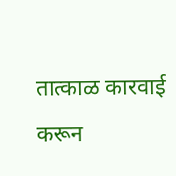तात्काळ कारवाई करून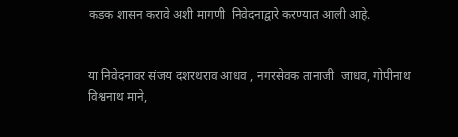कडक शासन करावे अशी मागणी  निवेदना‌द्वारे करण्यात आली आहे.


या निवेदनावर संजय दशरथराव आधव , नगरसेवक तानाजी  जाधव, गोपीनाथ विश्वनाथ माने,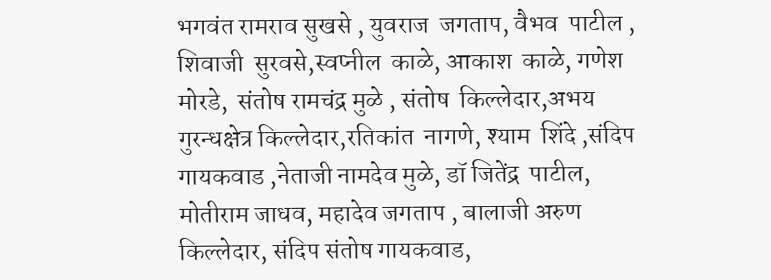भगवंत रामराव सुखसे , युवराज  जगताप, वैभव  पाटील , शिवाजी  सुरवसे,स्वप्नील  काळे, आकाश  काळे, गणेश  मोरडे,  संतोष रामचंद्र मुळे , संतोष  किल्लेदार,अभय गुरन्धक्षेत्र किल्लेदार,रतिकांत  नागणे, श्याम  शिंदे ,संदिप  गायकवाड ,नेताजी नामदेव मुळे, डॉ जितेंद्र  पाटील, मोतीराम जाधव, महादेव जगताप , बालाजी अरुण किल्लेदार, संदिप संतोष गायकवाड,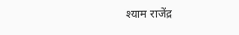श्याम राजेंद्र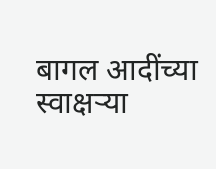बागल आदींच्या स्वाक्षऱ्या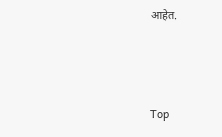आहेत.



Top